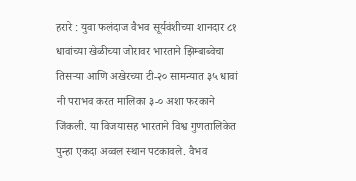हरारे : युवा फलंदाज वैभव सूर्यवंशीच्या शानदार ८१ धावांच्या खेळीच्या जोरावर भारताने झिम्बाब्वेचा तिसऱ्या आणि अखेरच्या टी-२० सामन्यात ३५ धावां
नी पराभव करत मालिका ३-० अशा फरकाने जिंकली. या विजयासह भारताने विश्व गुणतालिकेत पुन्हा एकदा अव्वल स्थान पटकावले. वैभव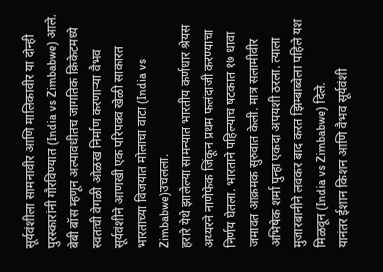सूर्यवंशीला सामनावीर आणि मालिकावीर या दोन्ही पुरस्कारांनी गौरविण्यात (India vs Zimbabwe) आले.
बेबी बॉस म्हणून अल्पावधीतच जागतिक क्रिकेटमध्ये स्वतःची वेगळी ओळख निर्माण करणाऱ्या वैभव सूर्यवंशीने आणखी एक परिपक्व खेळी साकारत भारताच्या विजयात मोलाचा वाटा (India vs Zimbabwe)उचलला.
हरारे येथे झालेल्या सामन्यात भारतीय कर्णधार श्रेयस अय्यरने नाणेफेक जिंकून प्रथम फलंदाजी करण्याचा निर्णय घेतला. भारताने पहिल्याच षटकात १७ धावा जमावत आक्रमक सुरुवात केली. मात्र सलामीवीर अभिषेक शर्मा पुन्हा एकदा अपयशी ठरला. त्याला मुजारबानीने लवकर बाद करत झिम्बाब्वेला पहिले यश मिळवून (India vs Zimbabwe) दिले.
यानंतर ईशान किशन आणि वैभव सूर्यवंशी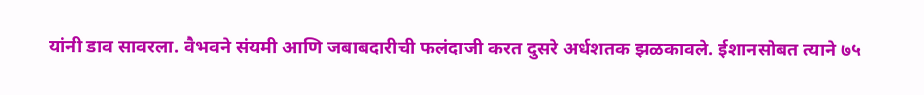यांनी डाव सावरला. वैभवने संयमी आणि जबाबदारीची फलंदाजी करत दुसरे अर्धशतक झळकावले. ईशानसोबत त्याने ७५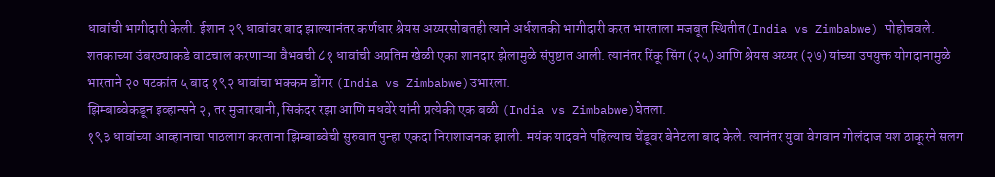धावांची भागीदारी केली. ईशान २९ धावांवर बाद झाल्यानंतर कर्णधार श्रेयस अय्यरसोबतही त्याने अर्धशतकी भागीदारी करत भारताला मजबूत स्थितीत(India vs Zimbabwe) पोहोचवले.
शतकाच्या उंबरठ्याकडे वाटचाल करणाऱ्या वैभवची ८१ धावांची अप्रतिम खेळी एका शानदार झेलामुळे संपुष्टात आली. त्यानंतर रिंकू सिंग (२५) आणि श्रेयस अय्यर (२७) यांच्या उपयुक्त योगदानामुळे भारताने २० षटकांत ५ बाद १९२ धावांचा भक्कम डोंगर (India vs Zimbabwe)उभारला.
झिम्बाब्वेकडून इव्हान्सने २, तर मुजारबानी, सिकंदर रझा आणि मधवेरे यांनी प्रत्येकी एक बळी (India vs Zimbabwe)घेतला.
१९३ धावांच्या आव्हानाचा पाठलाग करताना झिम्बाब्वेची सुरुवात पुन्हा एकदा निराशाजनक झाली. मयंक यादवने पहिल्याच चेंडूवर बेनेटला बाद केले. त्यानंतर युवा वेगवान गोलंदाज यश ठाकूरने सलग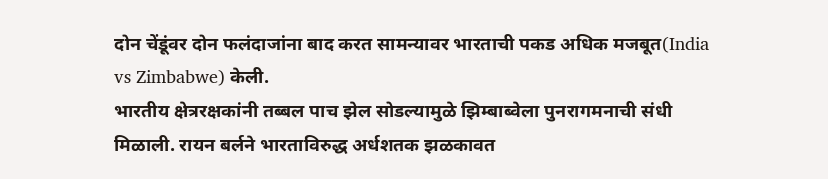दोन चेंडूंवर दोन फलंदाजांना बाद करत सामन्यावर भारताची पकड अधिक मजबूत(India vs Zimbabwe) केली.
भारतीय क्षेत्ररक्षकांनी तब्बल पाच झेल सोडल्यामुळे झिम्बाब्वेला पुनरागमनाची संधी मिळाली. रायन बर्लने भारताविरुद्ध अर्धशतक झळकावत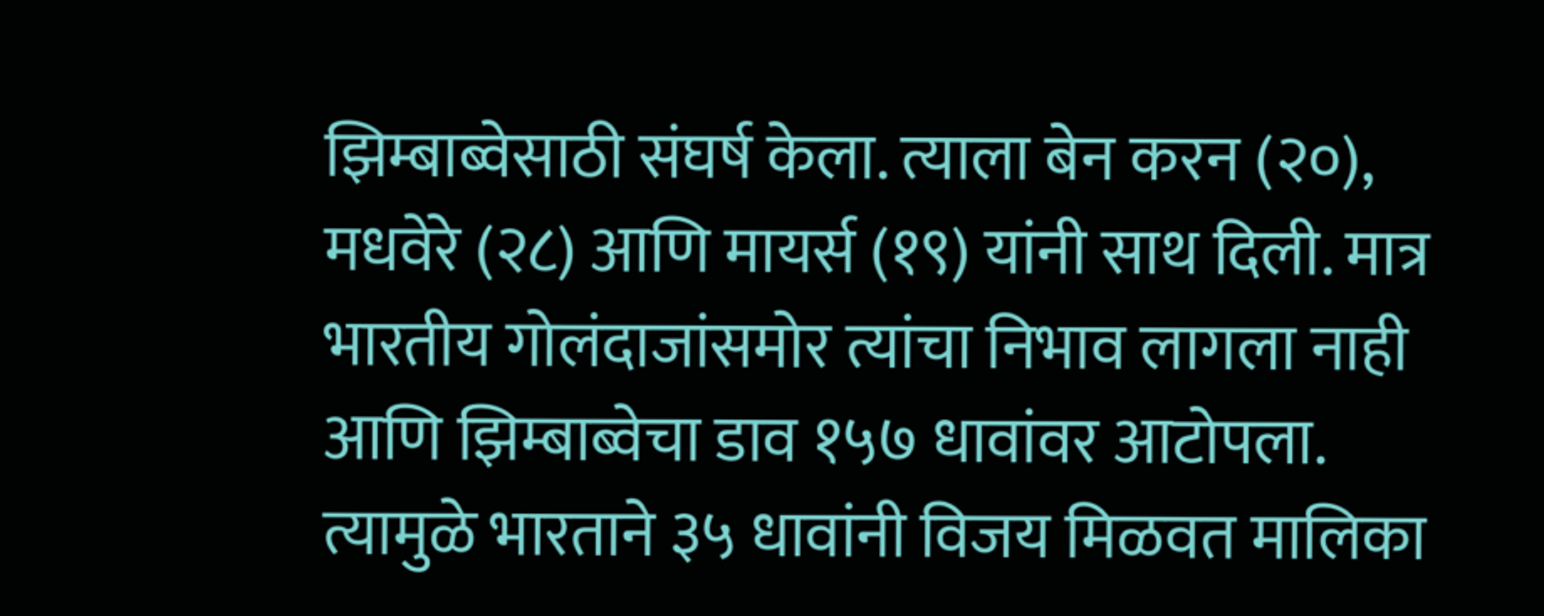झिम्बाब्वेसाठी संघर्ष केला. त्याला बेन करन (२०), मधवेरे (२८) आणि मायर्स (१९) यांनी साथ दिली. मात्र भारतीय गोलंदाजांसमोर त्यांचा निभाव लागला नाही आणि झिम्बाब्वेचा डाव १५७ धावांवर आटोपला. त्यामुळे भारताने ३५ धावांनी विजय मिळवत मालिका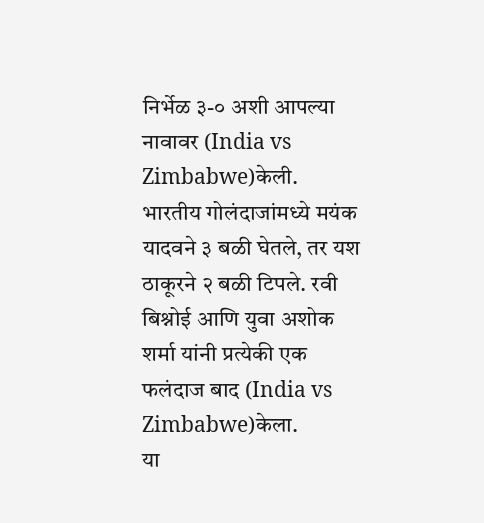निर्भेळ ३-० अशी आपल्या नावावर (India vs Zimbabwe)केली.
भारतीय गोलंदाजांमध्ये मयंक यादवने ३ बळी घेतले, तर यश ठाकूरने २ बळी टिपले. रवी बिश्नोई आणि युवा अशोक शर्मा यांनी प्रत्येकी एक फलंदाज बाद (India vs Zimbabwe)केला.
या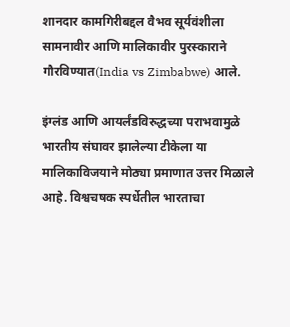शानदार कामगिरीबद्दल वैभव सूर्यवंशीला सामनावीर आणि मालिकावीर पुरस्काराने गौरविण्यात(India vs Zimbabwe) आले.

इंग्लंड आणि आयर्लंडविरुद्धच्या पराभवामुळे भारतीय संघावर झालेल्या टीकेला या मालिकाविजयाने मोठ्या प्रमाणात उत्तर मिळाले आहे. विश्वचषक स्पर्धेतील भारताचा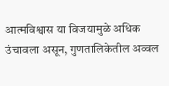आत्मविश्वास या विजयामुळे अधिक उंचावला असून, गुणतालिकेतील अव्वल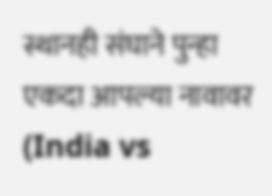स्थानही संघाने पुन्हा एकदा आपल्या नावावर (India vs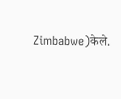Zimbabwe)केले.